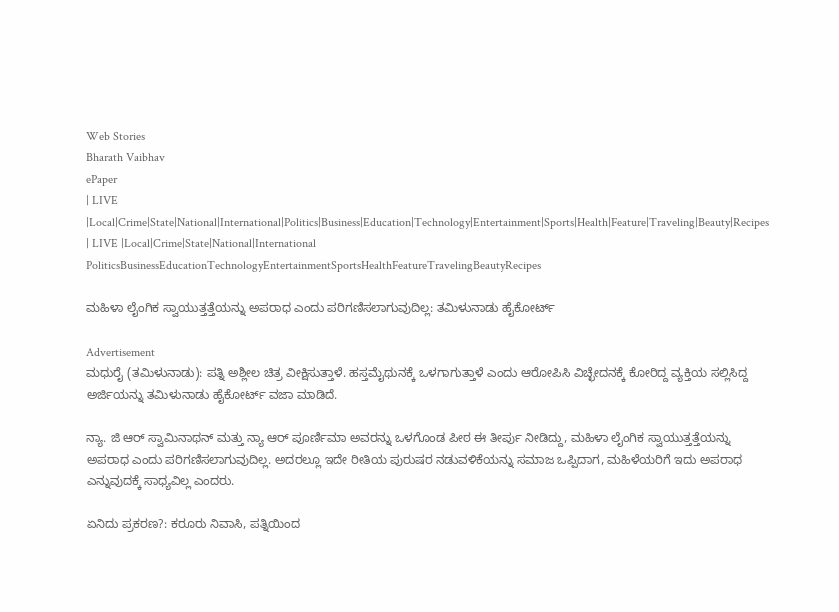Web Stories
Bharath Vaibhav
ePaper
| LIVE |Local|Crime|State|National|International|Politics|Business|Education|Technology|Entertainment|Sports|Health|Feature|Traveling|Beauty|Recipes
| LIVE |Local|Crime|State|National|International
PoliticsBusinessEducationTechnologyEntertainmentSportsHealthFeatureTravelingBeautyRecipes

ಮಹಿಳಾ ಲೈಂಗಿಕ ಸ್ವಾಯುತ್ತತ್ತೆಯನ್ನು ಅಪರಾಧ ಎಂದು ಪರಿಗಣಿಸಲಾಗುವುದಿಲ್ಲ: ತಮಿಳುನಾಡು ಹೈಕೋರ್ಟ್

Advertisement
ಮಧುರೈ (ತಮಿಳುನಾಡು): ಪತ್ನಿ ಅಶ್ಲೀಲ ಚಿತ್ರ ವೀಕ್ಷಿಸುತ್ತಾಳೆ. ಹಸ್ತಮೈಥುನಕ್ಕೆ ಒಳಗಾಗುತ್ತಾಳೆ ಎಂದು ಆರೋಪಿಸಿ ವಿಚ್ಛೇದನಕ್ಕೆ ಕೋರಿದ್ದ ವ್ಯಕ್ತಿಯ ಸಲ್ಲಿಸಿದ್ದ ಅರ್ಜಿಯನ್ನು ತಮಿಳುನಾಡು ಹೈಕೋರ್ಟ್ ವಜಾ ಮಾಡಿದೆ.

ನ್ಯಾ. ಜಿ ಆರ್ ಸ್ವಾಮಿನಾಥನ್ ಮತ್ತು ನ್ಯಾ ಆರ್ ಪೂರ್ಣಿಮಾ ಅವರನ್ನು ಒಳಗೊಂಡ ಪೀಠ ಈ ತೀರ್ಪು ನೀಡಿದ್ದು, ಮಹಿಳಾ ಲೈಂಗಿಕ ಸ್ವಾಯುತ್ತತ್ತೆಯನ್ನು ಅಪರಾಧ ಎಂದು ಪರಿಗಣಿಸಲಾಗುವುದಿಲ್ಲ. ಅದರಲ್ಲೂ ಇದೇ ರೀತಿಯ ಪುರುಷರ ನಡುವಳಿಕೆಯನ್ನು ಸಮಾಜ ಒಪ್ಪಿದಾಗ, ಮಹಿಳೆಯರಿಗೆ ಇದು ಅಪರಾಧ ಎನ್ನುವುದಕ್ಕೆ ಸಾಧ್ಯವಿಲ್ಲ ಎಂದರು.

ಏನಿದು ಪ್ರಕರಣ?: ಕರೂರು ನಿವಾಸಿ, ಪತ್ನಿಯಿಂದ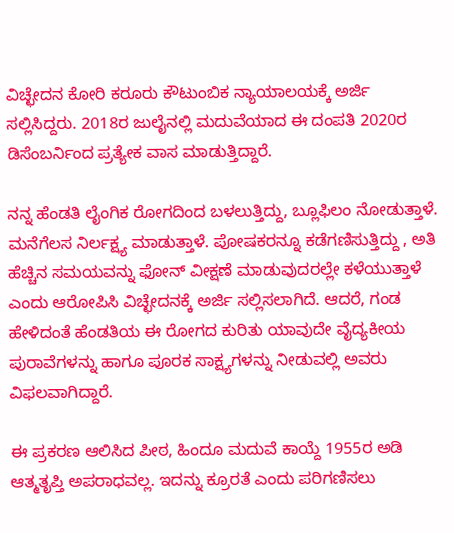ವಿಚ್ಛೇದನ ಕೋರಿ ಕರೂರು ಕೌಟುಂಬಿಕ ನ್ಯಾಯಾಲಯಕ್ಕೆ ಅರ್ಜಿ ಸಲ್ಲಿಸಿದ್ದರು. 2018ರ ಜುಲೈನಲ್ಲಿ ಮದುವೆಯಾದ ಈ ದಂಪತಿ 2020ರ ಡಿಸೆಂಬರ್ನಿಂದ ಪ್ರತ್ಯೇಕ ವಾಸ ಮಾಡುತ್ತಿದ್ದಾರೆ.

ನನ್ನ ಹೆಂಡತಿ ಲೈಂಗಿಕ ರೋಗದಿಂದ ಬಳಲುತ್ತಿದ್ದು, ಬ್ಲೂಫಿಲಂ ನೋಡುತ್ತಾಳೆ. ಮನೆಗೆಲಸ ನಿರ್ಲಕ್ಷ್ಯ ಮಾಡುತ್ತಾಳೆ. ಪೋಷಕರನ್ನೂ ಕಡೆಗಣಿಸುತ್ತಿದ್ದು , ಅತಿ ಹೆಚ್ಚಿನ ಸಮಯವನ್ನು ಫೋನ್ ವೀಕ್ಷಣೆ ಮಾಡುವುದರಲ್ಲೇ ಕಳೆಯುತ್ತಾಳೆ ಎಂದು ಆರೋಪಿಸಿ ವಿಚ್ಛೇದನಕ್ಕೆ ಅರ್ಜಿ ಸಲ್ಲಿಸಲಾಗಿದೆ. ಆದರೆ, ಗಂಡ ಹೇಳಿದಂತೆ ಹೆಂಡತಿಯ ಈ ರೋಗದ ಕುರಿತು ಯಾವುದೇ ವೈದ್ಯಕೀಯ ಪುರಾವೆಗಳನ್ನು ಹಾಗೂ ಪೂರಕ ಸಾಕ್ಷ್ಯಗಳನ್ನು ನೀಡುವಲ್ಲಿ ಅವರು ವಿಫಲವಾಗಿದ್ದಾರೆ.

ಈ ಪ್ರಕರಣ ಆಲಿಸಿದ ಪೀಠ, ಹಿಂದೂ ಮದುವೆ ಕಾಯ್ದೆ 1955ರ ಅಡಿ ಆತ್ಮತೃಪ್ತಿ ಅಪರಾಧವಲ್ಲ. ಇದನ್ನು ಕ್ರೂರತೆ ಎಂದು ಪರಿಗಣಿಸಲು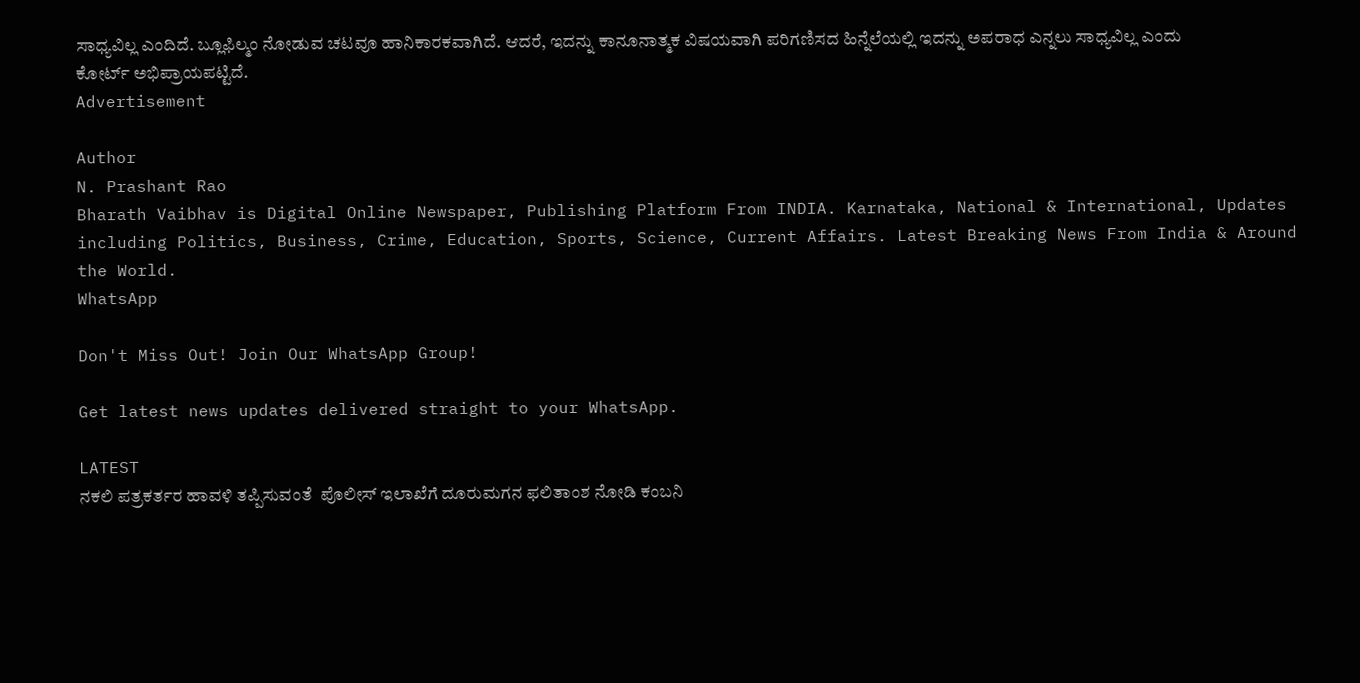ಸಾಧ್ಯವಿಲ್ಲ ಎಂದಿದೆ. ಬ್ಲೂಫಿಲ್ಮಂ ನೋಡುವ ಚಟವೂ ಹಾನಿಕಾರಕವಾಗಿದೆ. ಆದರೆ, ಇದನ್ನು ಕಾನೂನಾತ್ಮಕ ವಿಷಯವಾಗಿ ಪರಿಗಣಿಸದ ಹಿನ್ನೆಲೆಯಲ್ಲಿ ಇದನ್ನು ಅಪರಾಧ ಎನ್ನಲು ಸಾಧ್ಯವಿಲ್ಲ ಎಂದು ಕೋರ್ಟ್ ಅಭಿಪ್ರಾಯಪಟ್ಟಿದೆ.
Advertisement

Author
N. Prashant Rao
Bharath Vaibhav is Digital Online Newspaper, Publishing Platform From INDIA. Karnataka, National & International, Updates including Politics, Business, Crime, Education, Sports, Science, Current Affairs. Latest Breaking News From India & Around the World.
WhatsApp

Don't Miss Out! Join Our WhatsApp Group!

Get latest news updates delivered straight to your WhatsApp.

LATEST
ನಕಲಿ ಪತ್ರಕರ್ತರ ಹಾವಳಿ ತಪ್ಪಿಸುವಂತೆ  ಪೊಲೀಸ್ ಇಲಾಖೆಗೆ ದೂರುಮಗನ ಫಲಿತಾಂಶ ನೋಡಿ ಕಂಬನಿ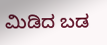ಮಿಡಿದ ಬಡ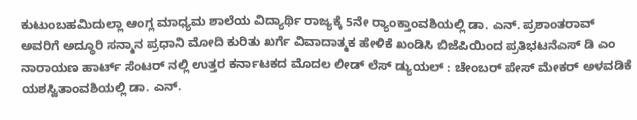ಕುಟುಂಬಹಮಿದುಲ್ಲಾ ಆಂಗ್ಲ ಮಾಧ್ಯಮ ಶಾಲೆಯ ವಿದ್ಯಾರ್ಥಿ ರಾಜ್ಯಕ್ಕೆ 5ನೇ ರ್‍ಯಾಂಕ್ತಾಂವಶಿಯಲ್ಲಿ ಡಾ. ಎನ್. ಪ್ರಶಾಂತರಾವ್ ಅವರಿಗೆ ಅದ್ಧೂರಿ ಸನ್ಮಾನ ಪ್ರಧಾನಿ ಮೋದಿ ಕುರಿತು ಖರ್ಗೆ ವಿವಾದಾತ್ಮಕ ಹೇಳಿಕೆ ಖಂಡಿಸಿ ಬಿಜೆಪಿಯಿಂದ ಪ್ರತಿಭಟನೆಎಸ್ ಡಿ ಎಂ ನಾರಾಯಣ ಹಾರ್ಟ್ ಸೆಂಟರ್ ನಲ್ಲಿ ಉತ್ತರ ಕರ್ನಾಟಕದ ಮೊದಲ ಲೀಡ್ ಲೆಸ್ ಡ್ಯುಯಲ್ : ಚೇಂಬರ್ ಪೇಸ್ ಮೇಕರ್ ಅಳವಡಿಕೆ ಯಶಸ್ವಿತಾಂವಶಿಯಲ್ಲಿ ಡಾ. ಎನ್.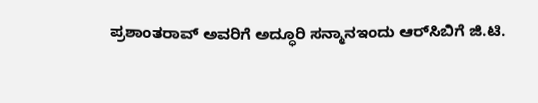ಪ್ರಶಾಂತರಾವ್ ಅವರಿಗೆ ಅದ್ಧೂರಿ ಸನ್ಮಾನಇಂದು ಆರ್‌ಸಿಬಿಗೆ ಜಿ.ಟಿ.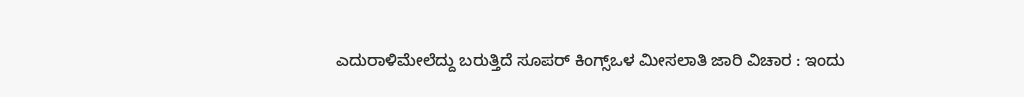ಎದುರಾಳಿಮೇಲೆದ್ದು ಬರುತ್ತಿದೆ ಸೂಪರ್ ಕಿಂಗ್ಸ್ಒಳ ಮೀಸಲಾತಿ ಜಾರಿ ವಿಚಾರ : ಇಂದು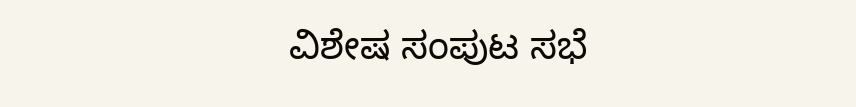ವಿಶೇಷ ಸಂಪುಟ ಸಭೆ